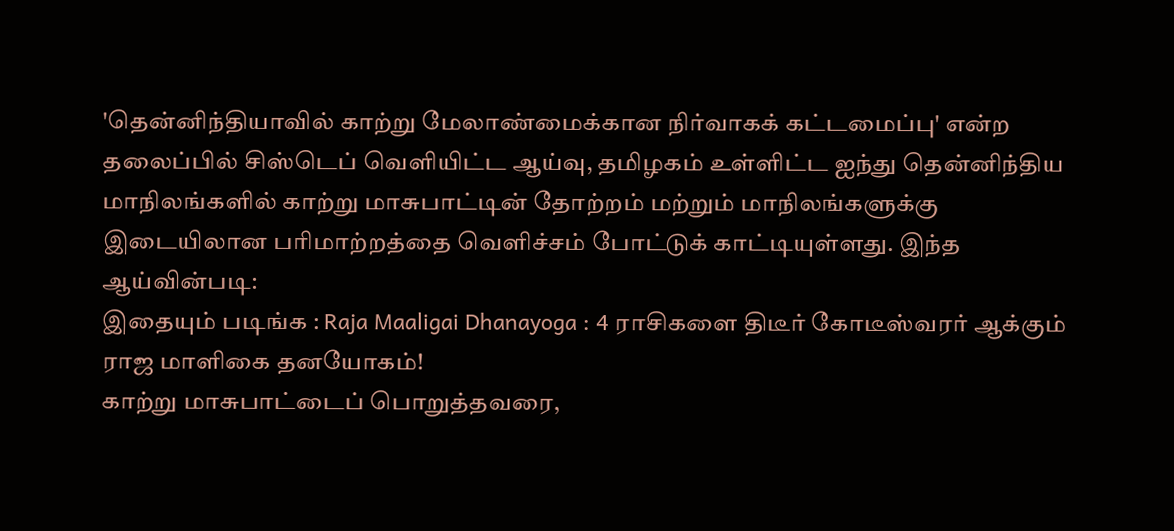'தென்னிந்தியாவில் காற்று மேலாண்மைக்கான நிர்வாகக் கட்டமைப்பு' என்ற தலைப்பில் சிஸ்டெப் வெளியிட்ட ஆய்வு, தமிழகம் உள்ளிட்ட ஐந்து தென்னிந்திய மாநிலங்களில் காற்று மாசுபாட்டின் தோற்றம் மற்றும் மாநிலங்களுக்கு இடையிலான பரிமாற்றத்தை வெளிச்சம் போட்டுக் காட்டியுள்ளது. இந்த ஆய்வின்படி:
இதையும் படிங்க : Raja Maaligai Dhanayoga : 4 ராசிகளை திடீர் கோடீஸ்வரர் ஆக்கும் ராஜ மாளிகை தனயோகம்!
காற்று மாசுபாட்டைப் பொறுத்தவரை,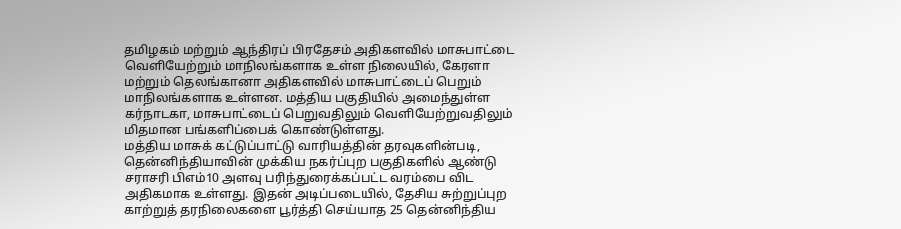தமிழகம் மற்றும் ஆந்திரப் பிரதேசம் அதிகளவில் மாசுபாட்டை வெளியேற்றும் மாநிலங்களாக உள்ள நிலையில், கேரளா மற்றும் தெலங்கானா அதிகளவில் மாசுபாட்டைப் பெறும் மாநிலங்களாக உள்ளன. மத்திய பகுதியில் அமைந்துள்ள கர்நாடகா, மாசுபாட்டைப் பெறுவதிலும் வெளியேற்றுவதிலும் மிதமான பங்களிப்பைக் கொண்டுள்ளது.
மத்திய மாசுக் கட்டுப்பாட்டு வாரியத்தின் தரவுகளின்படி, தென்னிந்தியாவின் முக்கிய நகர்ப்புற பகுதிகளில் ஆண்டு சராசரி பிஎம்10 அளவு பரிந்துரைக்கப்பட்ட வரம்பை விட அதிகமாக உள்ளது. இதன் அடிப்படையில், தேசிய சுற்றுப்புற காற்றுத் தரநிலைகளை பூர்த்தி செய்யாத 25 தென்னிந்திய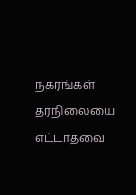நகரங்கள் தரநிலையை எட்டாதவை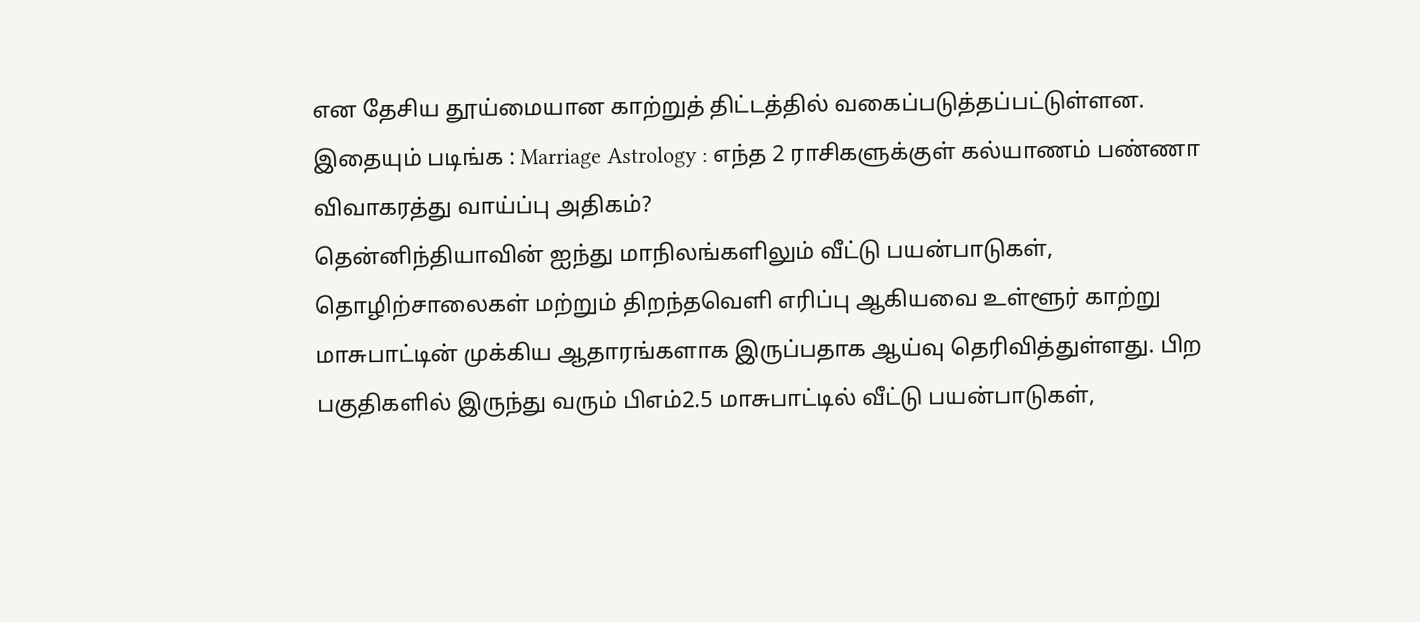என தேசிய தூய்மையான காற்றுத் திட்டத்தில் வகைப்படுத்தப்பட்டுள்ளன.
இதையும் படிங்க : Marriage Astrology : எந்த 2 ராசிகளுக்குள் கல்யாணம் பண்ணா விவாகரத்து வாய்ப்பு அதிகம்?
தென்னிந்தியாவின் ஐந்து மாநிலங்களிலும் வீட்டு பயன்பாடுகள், தொழிற்சாலைகள் மற்றும் திறந்தவெளி எரிப்பு ஆகியவை உள்ளூர் காற்று மாசுபாட்டின் முக்கிய ஆதாரங்களாக இருப்பதாக ஆய்வு தெரிவித்துள்ளது. பிற பகுதிகளில் இருந்து வரும் பிஎம்2.5 மாசுபாட்டில் வீட்டு பயன்பாடுகள்,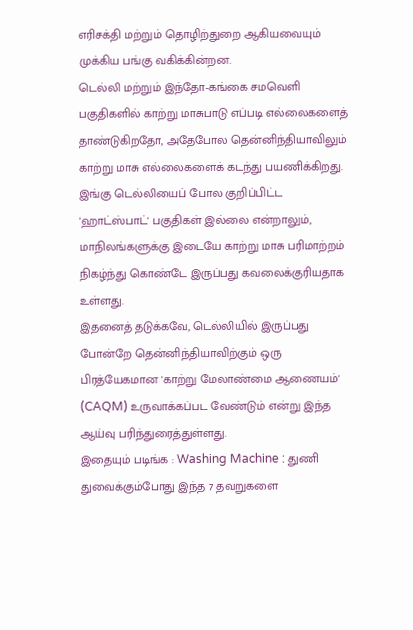எரிசக்தி மற்றும் தொழிற்துறை ஆகியவையும் முக்கிய பங்கு வகிக்கின்றன.
டெல்லி மற்றும் இந்தோ-கங்கை சமவெளி பகுதிகளில் காற்று மாசுபாடு எப்படி எல்லைகளைத் தாண்டுகிறதோ, அதேபோல தென்னிந்தியாவிலும் காற்று மாசு எல்லைகளைக் கடந்து பயணிக்கிறது. இங்கு டெல்லியைப் போல குறிப்பிட்ட 'ஹாட்ஸ்பாட்' பகுதிகள் இல்லை என்றாலும், மாநிலங்களுக்கு இடையே காற்று மாசு பரிமாற்றம் நிகழ்ந்து கொண்டே இருப்பது கவலைக்குரியதாக உள்ளது.
இதனைத் தடுக்கவே, டெல்லியில் இருப்பது போன்றே தென்னிந்தியாவிற்கும் ஒரு பிரத்யேகமான 'காற்று மேலாண்மை ஆணையம்' (CAQM) உருவாக்கப்பட வேண்டும் என்று இந்த ஆய்வு பரிந்துரைத்துள்ளது.
இதையும் படிங்க : Washing Machine : துணி துவைக்கும்போது இந்த 7 தவறுகளை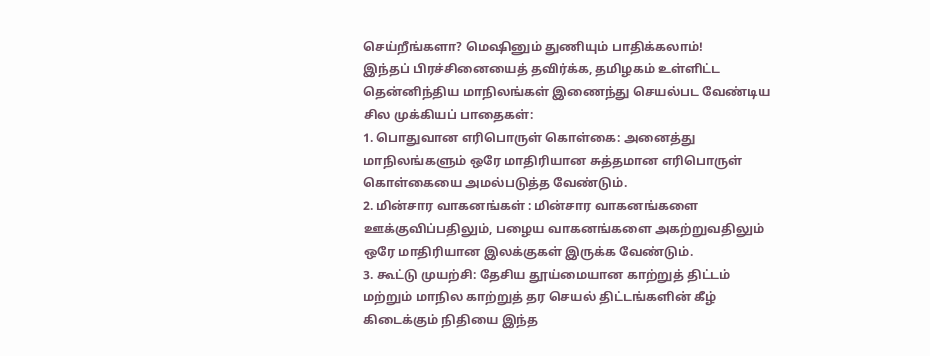செய்றீங்களா? மெஷினும் துணியும் பாதிக்கலாம்!
இந்தப் பிரச்சினையைத் தவிர்க்க, தமிழகம் உள்ளிட்ட தென்னிந்திய மாநிலங்கள் இணைந்து செயல்பட வேண்டிய சில முக்கியப் பாதைகள்:
1. பொதுவான எரிபொருள் கொள்கை: அனைத்து மாநிலங்களும் ஒரே மாதிரியான சுத்தமான எரிபொருள் கொள்கையை அமல்படுத்த வேண்டும்.
2. மின்சார வாகனங்கள் : மின்சார வாகனங்களை ஊக்குவிப்பதிலும், பழைய வாகனங்களை அகற்றுவதிலும் ஒரே மாதிரியான இலக்குகள் இருக்க வேண்டும்.
3. கூட்டு முயற்சி: தேசிய தூய்மையான காற்றுத் திட்டம் மற்றும் மாநில காற்றுத் தர செயல் திட்டங்களின் கீழ் கிடைக்கும் நிதியை இந்த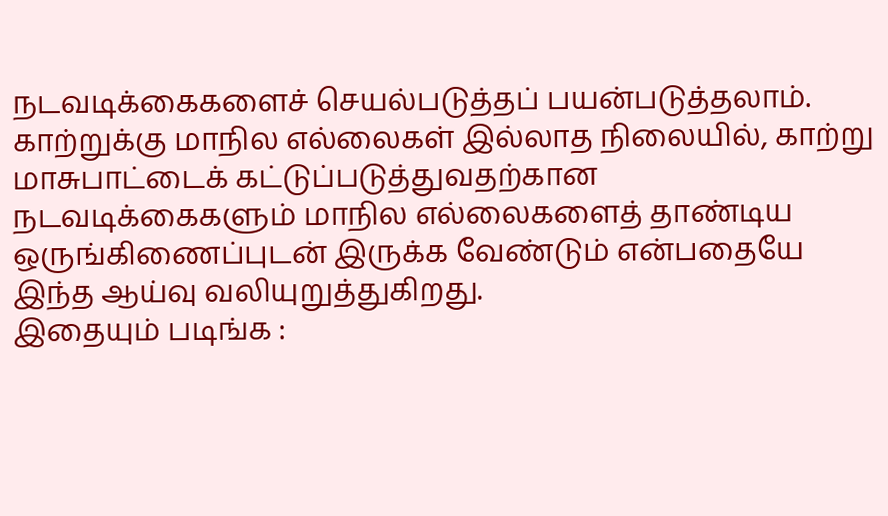நடவடிக்கைகளைச் செயல்படுத்தப் பயன்படுத்தலாம்.
காற்றுக்கு மாநில எல்லைகள் இல்லாத நிலையில், காற்று மாசுபாட்டைக் கட்டுப்படுத்துவதற்கான நடவடிக்கைகளும் மாநில எல்லைகளைத் தாண்டிய ஒருங்கிணைப்புடன் இருக்க வேண்டும் என்பதையே இந்த ஆய்வு வலியுறுத்துகிறது.
இதையும் படிங்க :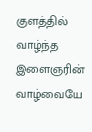குளத்தில் வாழ்ந்த இளைஞரின் வாழ்வையே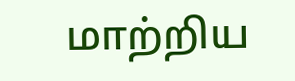மாற்றிய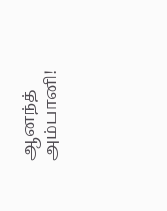ஆனந்த் அம்பானி!